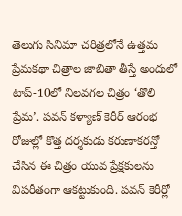తెలుగు సినిమా చరిత్రలోనే ఉత్తమ ప్రేమకథా చిత్రాల జాబితా తీస్తే అందులో టాప్-10లో నిలవగల చిత్రం ‘తొలి ప్రేమ’. పవన్ కళ్యాణ్ కెరీర్ ఆరంభ రోజుల్లో కొత్త దర్శకుడు కరుణాకరన్తో చేసిన ఈ చిత్రం యువ ప్రేక్షకులను విపరీతంగా ఆకట్టుకుంది. పవన్ కెరీర్లో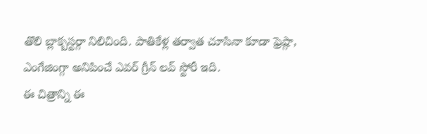తొలి బ్లాక్బస్టర్గా నిలిచింది. పాతికేళ్ల తర్వాత చూసినా కూడా ఫ్రెష్గా, ఎంగేజింగ్గా అనిపించే ఎవర్ గ్రీన్ లవ్ స్టోరీ ఇది.
ఈ చిత్రాన్ని ఈ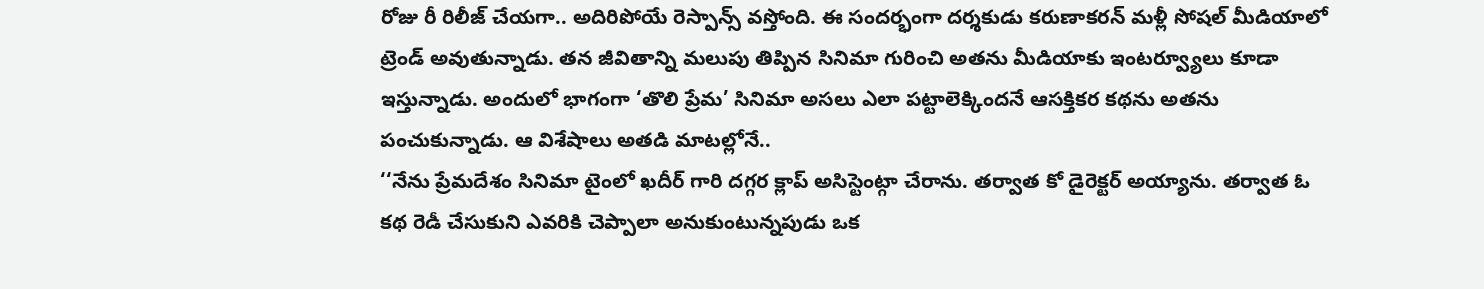రోజు రీ రిలీజ్ చేయగా.. అదిరిపోయే రెస్పాన్స్ వస్తోంది. ఈ సందర్భంగా దర్శకుడు కరుణాకరన్ మళ్లీ సోషల్ మీడియాలో ట్రెండ్ అవుతున్నాడు. తన జీవితాన్ని మలుపు తిప్పిన సినిమా గురించి అతను మీడియాకు ఇంటర్వ్యూలు కూడా ఇస్తున్నాడు. అందులో భాగంగా ‘తొలి ప్రేమ’ సినిమా అసలు ఎలా పట్టాలెక్కిందనే ఆసక్తికర కథను అతను పంచుకున్నాడు. ఆ విశేషాలు అతడి మాటల్లోనే..
‘‘నేను ప్రేమదేశం సినిమా టైంలో ఖదీర్ గారి దగ్గర క్లాప్ అసిస్టెంట్గా చేరాను. తర్వాత కో డైరెక్టర్ అయ్యాను. తర్వాత ఓ కథ రెడీ చేసుకుని ఎవరికి చెప్పాలా అనుకుంటున్నపుడు ఒక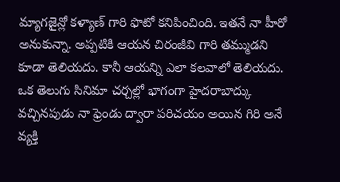మ్యాగజైన్లో కళ్యాణ్ గారి ఫొటో కనిపించింది. ఇతనే నా హీరో అనుకున్నా. అప్పటికి ఆయన చిరంజీవి గారి తమ్ముడని కూడా తెలియదు. కానీ ఆయన్ని ఎలా కలవాలో తెలియదు.
ఒక తెలుగు సినిమా చర్చల్లో భాగంగా హైదరాబాద్కు వచ్చినపుడు నా ఫ్రెండు ద్వారా పరిచయం అయిన గిరి అనే వ్యక్తి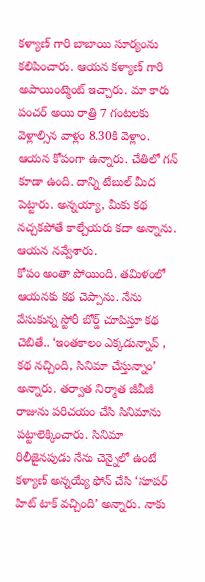కళ్యాణ్ గారి బాబాయి సూర్యంను కలిపించారు. ఆయన కళ్యాణ్ గారి అపాయింట్మెంట్ ఇచ్చారు. మా కారు పంచర్ అయి రాత్రి 7 గంటలకు వెళ్లాల్సిన వాళ్లం 8.30కి వెళ్లాం. ఆయన కోపంగా ఉన్నారు. చేతిలో గన్ కూడా ఉంది. దాన్ని టేబుల్ మీద పెట్టారు. అన్నయ్యా, మీకు కథ నచ్చకపోతే కాల్చేయరు కదా అన్నాను. ఆయన నవ్వేశారు.
కోపం అంతా పోయింది. తమిళంలో ఆయనకు కథ చెప్పాను. నేను వేసుకున్న స్టోరీ బోర్డ్ చూపిస్తూ కథ చెబితే.. ‘ఇంతకాలం ఎక్కడున్నావ్ , కథ నచ్చింది, సినిమా చేస్తున్నాం’ అన్నారు. తర్వాత నిర్మాత జీవీజీ రాజును పరిచయం చేసి సినిమాను పట్టాలెక్కించారు. సినిమా రిలీజైనపుడు నేను చెన్నైలో ఉంటే కళ్యాణ్ అన్నయ్యే ఫోన్ చేసి ‘సూపర్ హిట్ టాక్ వచ్చింది’ అన్నారు. నాకు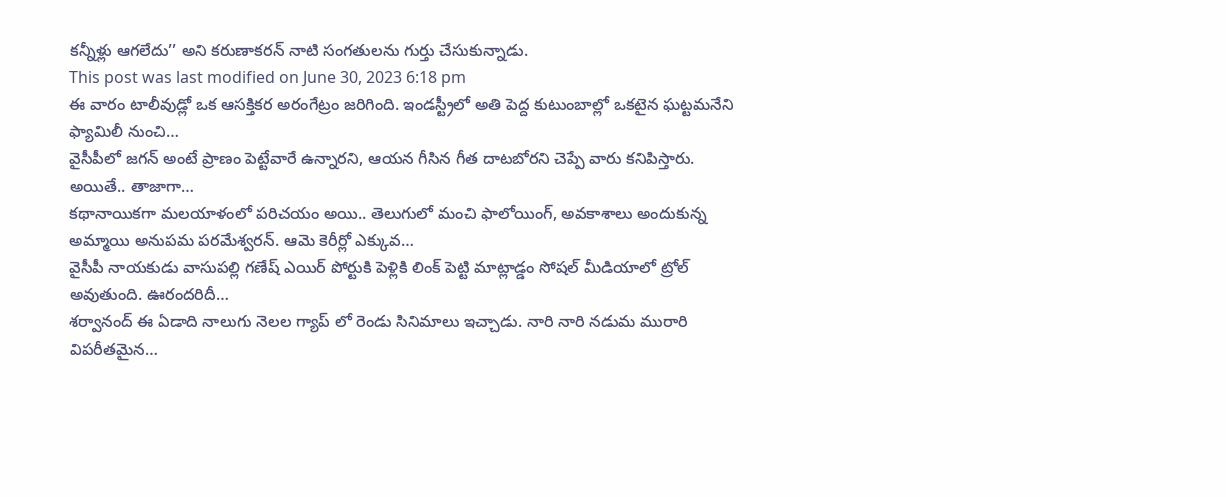కన్నీళ్లు ఆగలేదు’’ అని కరుణాకరన్ నాటి సంగతులను గుర్తు చేసుకున్నాడు.
This post was last modified on June 30, 2023 6:18 pm
ఈ వారం టాలీవుడ్లో ఒక ఆసక్తికర అరంగేట్రం జరిగింది. ఇండస్ట్రీలో అతి పెద్ద కుటుంబాల్లో ఒకటైన ఘట్టమనేని ఫ్యామిలీ నుంచి…
వైసీపీలో జగన్ అంటే ప్రాణం పెట్టేవారే ఉన్నారని, ఆయన గీసిన గీత దాటబోరని చెప్పే వారు కనిపిస్తారు. అయితే.. తాజాగా…
కథానాయికగా మలయాళంలో పరిచయం అయి.. తెలుగులో మంచి ఫాలోయింగ్, అవకాశాలు అందుకున్న అమ్మాయి అనుపమ పరమేశ్వరన్. ఆమె కెరీర్లో ఎక్కువ…
వైసీపీ నాయకుడు వాసుపల్లి గణేష్ ఎయిర్ పోర్టుకి పెళ్లికి లింక్ పెట్టి మాట్లాడ్డం సోషల్ మీడియాలో ట్రోల్ అవుతుంది. ఊరందరిదీ…
శర్వానంద్ ఈ ఏడాది నాలుగు నెలల గ్యాప్ లో రెండు సినిమాలు ఇచ్చాడు. నారి నారి నడుమ మురారి విపరీతమైన…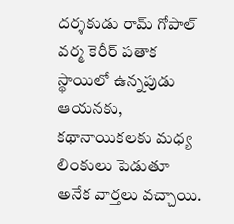దర్శకుడు రామ్ గోపాల్ వర్మ కెరీర్ పతాక స్థాయిలో ఉన్నపుడు ఆయనకు, కథానాయికలకు మధ్య లింకులు పెడుతూ అనేక వార్తలు వచ్చాయి.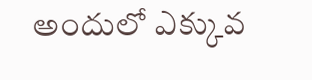అందులో ఎక్కువ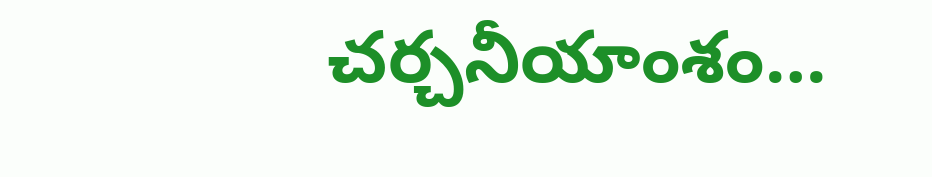చర్చనీయాంశం…